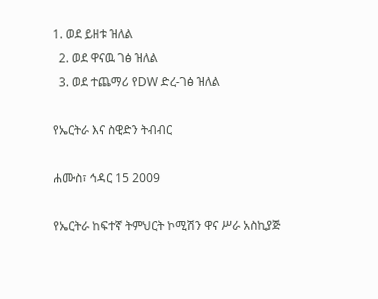1. ወደ ይዘቱ ዝለል
  2. ወደ ዋናዉ ገፅ ዝለል
  3. ወደ ተጨማሪ የDW ድረ-ገፅ ዝለል

የኤርትራ እና ስዊድን ትብብር

ሐሙስ፣ ኅዳር 15 2009

የኤርትራ ከፍተኛ ትምህርት ኮሚሽን ዋና ሥራ አስኪያጅ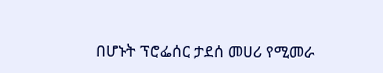በሆኑት ፕሮፌሰር ታደሰ መሀሪ የሚመራ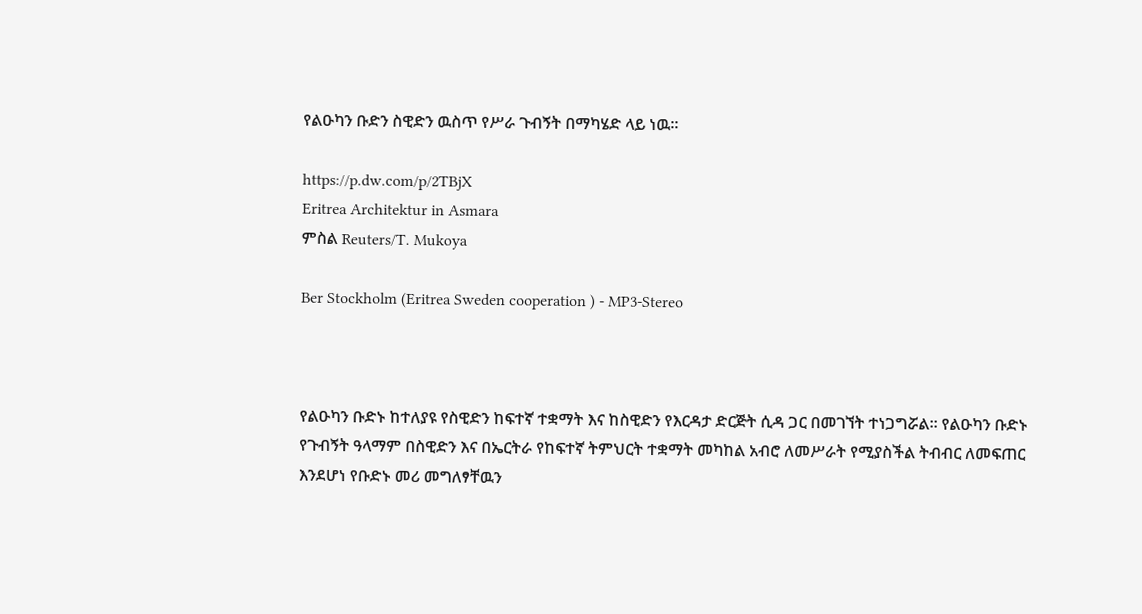የልዑካን ቡድን ስዊድን ዉስጥ የሥራ ጉብኝት በማካሄድ ላይ ነዉ።

https://p.dw.com/p/2TBjX
Eritrea Architektur in Asmara
ምስል Reuters/T. Mukoya

Ber Stockholm (Eritrea Sweden cooperation ) - MP3-Stereo



የልዑካን ቡድኑ ከተለያዩ የስዊድን ከፍተኛ ተቋማት እና ከስዊድን የእርዳታ ድርጅት ሲዳ ጋር በመገኘት ተነጋግሯል። የልዑካን ቡድኑ የጉብኝት ዓላማም በስዊድን እና በኤርትራ የከፍተኛ ትምህርት ተቋማት መካከል አብሮ ለመሥራት የሚያስችል ትብብር ለመፍጠር እንደሆነ የቡድኑ መሪ መግለፃቸዉን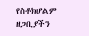የስቶክሆልም ዘጋቢያችን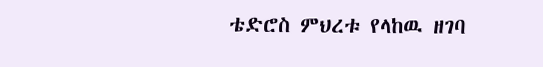ቴድሮስ ምህረቱ የላከዉ ዘገባ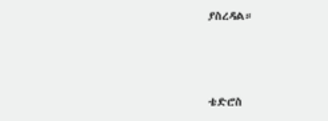ያስረዳል።



ቴድሮስ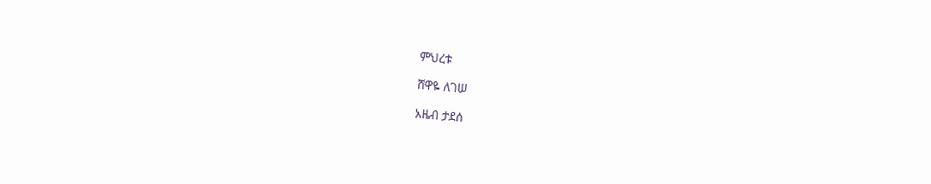ምህረቱ

ሸዋዬ ለገሠ

አዜብ ታደሰ